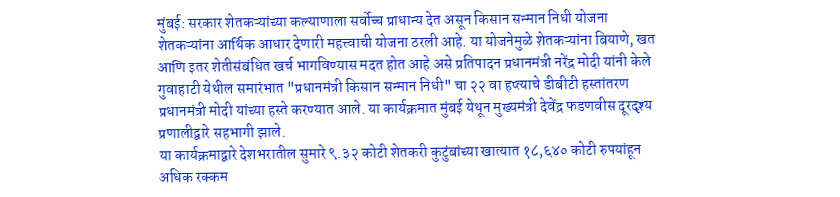मुंबई: सरकार शेतकऱ्यांच्या कल्याणाला सर्वोच्च प्राधान्य देत असून किसान सन्मान निधी योजना शेतकऱ्यांना आर्थिक आधार देणारी महत्त्वाची योजना ठरली आहे. या योजनेमुळे शेतकऱ्यांना बियाणे, खत आणि इतर शेतीसंबंधित खर्च भागविण्यास मदत होत आहे असे प्रतिपादन प्रधानमंत्री नरेंद्र मोदी यांनी केले
गुवाहाटी येथील समारंभात "प्रधानमंत्री किसान सन्मान निधी" चा २२ वा हप्त्याचे डीबीटी हस्तांतरण प्रधानमंत्री मोदी यांच्या हस्ते करण्यात आले. या कार्यक्रमात मुंबई येथून मुख्यमंत्री देवेंद्र फडणवीस दूरदृश्य प्रणालीद्वारे सहभागी झाले.
या कार्यक्रमाद्वारे देशभरातील सुमारे ९.३२ कोटी शेतकरी कुटुंबांच्या खात्यात १८,६४० कोटी रुपयांहून अधिक रक्कम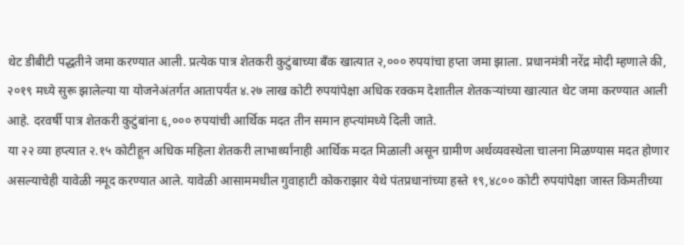थेट डीबीटी पद्धतीने जमा करण्यात आली. प्रत्येक पात्र शेतकरी कुटुंबाच्या बँक खात्यात २,००० रुपयांचा हप्ता जमा झाला. प्रधानमंत्री नरेंद्र मोदी म्हणाले की, २०१९ मध्ये सुरू झालेल्या या योजनेअंतर्गत आतापर्यंत ४.२७ लाख कोटी रुपयांपेक्षा अधिक रक्कम देशातील शेतकऱ्यांच्या खात्यात थेट जमा करण्यात आली आहे. दरवर्षी पात्र शेतकरी कुटुंबांना ६,००० रुपयांची आर्थिक मदत तीन समान हप्त्यांमध्ये दिली जाते.
या २२ व्या हप्त्यात २.१५ कोटीहून अधिक महिला शेतकरी लाभार्थ्यांनाही आर्थिक मदत मिळाली असून ग्रामीण अर्थव्यवस्थेला चालना मिळण्यास मदत होणार असल्याचेही यावेळी नमूद करण्यात आले. यावेळी आसाममधील गुवाहाटी कोकराझार येथे पंतप्रधानांच्या हस्ते १९,४८०० कोटी रुपयांपेक्षा जास्त किमतीच्या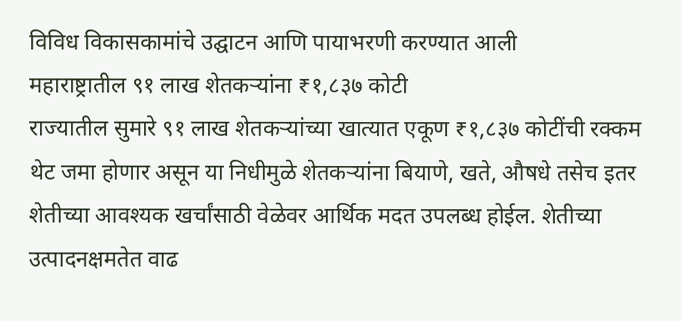विविध विकासकामांचे उद्घाटन आणि पायाभरणी करण्यात आली
महाराष्ट्रातील ९१ लाख शेतकऱ्यांना ₹१,८३७ कोटी
राज्यातील सुमारे ९१ लाख शेतकऱ्यांच्या खात्यात एकूण ₹१,८३७ कोटींची रक्कम थेट जमा होणार असून या निधीमुळे शेतकऱ्यांना बियाणे, खते, औषधे तसेच इतर शेतीच्या आवश्यक खर्चांसाठी वेळेवर आर्थिक मदत उपलब्ध होईल. शेतीच्या उत्पादनक्षमतेत वाढ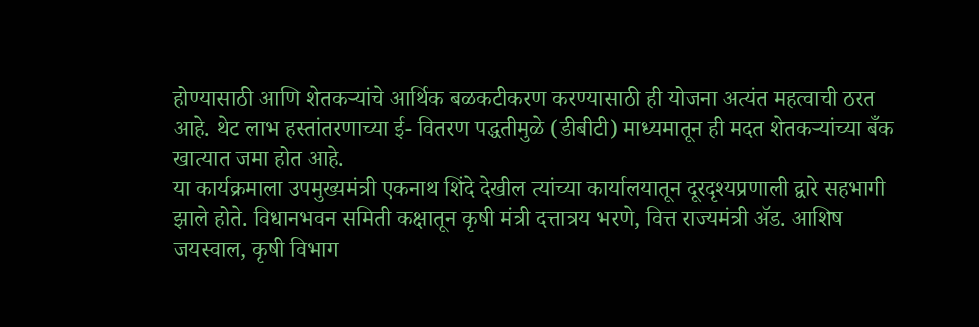होण्यासाठी आणि शेतकऱ्यांचे आर्थिक बळकटीकरण करण्यासाठी ही योजना अत्यंत महत्वाची ठरत आहे. थेट लाभ हस्तांतरणाच्या ई- वितरण पद्धतीमुळे (डीबीटी) माध्यमातून ही मदत शेतकऱ्यांच्या बँक खात्यात जमा होत आहे.
या कार्यक्रमाला उपमुख्यमंत्री एकनाथ शिंदे देखील त्यांच्या कार्यालयातून दूरदृश्यप्रणाली द्वारे सहभागी झाले होते. विधानभवन समिती कक्षातून कृषी मंत्री दत्तात्रय भरणे, वित्त राज्यमंत्री ॲड. आशिष जयस्वाल, कृषी विभाग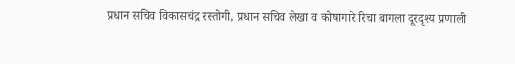प्रधान सचिव विकासचंद्र रस्तोगी, प्रधान सचिव लेखा व कोषागारे रिचा बागला दूरदृश्य प्रणाली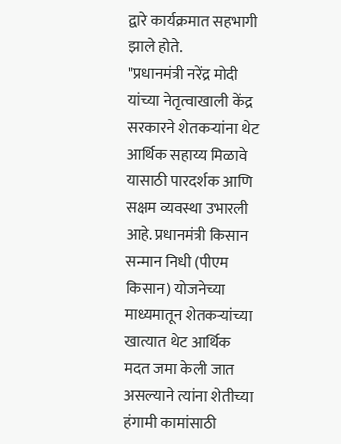द्वारे कार्यक्रमात सहभागी झाले होते.
"प्रधानमंत्री नरेंद्र मोदी यांच्या नेतृत्वाखाली केंद्र सरकारने शेतकऱ्यांना थेट आर्थिक सहाय्य मिळावे यासाठी पारदर्शक आणि सक्षम व्यवस्था उभारली आहे. प्रधानमंत्री किसान सन्मान निधी (पीएम किसान) योजनेच्या माध्यमातून शेतकऱ्यांच्या खात्यात थेट आर्थिक मदत जमा केली जात असल्याने त्यांना शेतीच्या हंगामी कामांसाठी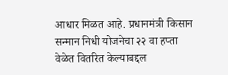आधार मिळत आहे. प्रधानमंत्री किसान सन्मान निधी योजनेचा २२ वा हप्ता वेळेत वितरित केल्याबद्दल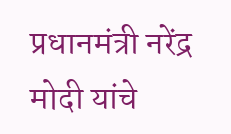प्रधानमंत्री नरेंद्र मोदी यांचे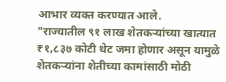आभार व्यक्त करण्यात आले.
"राज्यातील ९१ लाख शेतकऱ्यांच्या खात्यात ₹१,८३७ कोटी थेट जमा होणार असून यामुळे शेतकऱ्यांना शेतीच्या कामांसाठी मोठी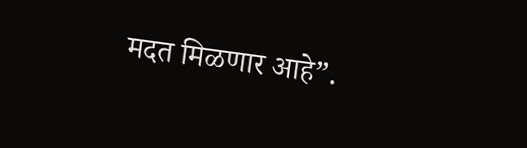मदत मिळणार आहे”.